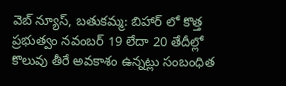వెబ్ న్యూస్, బతుకమ్మ: బిహార్ లో కొత్త ప్రభుత్వం నవంబర్ 19 లేదా 20 తేదీల్లో కొలువు తీరే అవకాశం ఉన్నట్లు సంబంధిత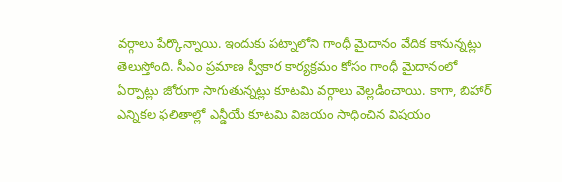వర్గాలు పేర్కొన్నాయి. ఇందుకు పట్నాలోని గాంధీ మైదానం వేదిక కానున్నట్లు తెలుస్తోంది. సీఎం ప్రమాణ స్వీకార కార్యక్రమం కోసం గాంధీ మైదానంలో ఏర్పాట్లు జోరుగా సాగుతున్నట్లు కూటమి వర్గాలు వెల్లడించాయి. కాగా, బిహార్ ఎన్నికల ఫలితాల్లో ఎన్డీయే కూటమి విజయం సాధించిన విషయం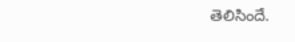తెలిసిందే.